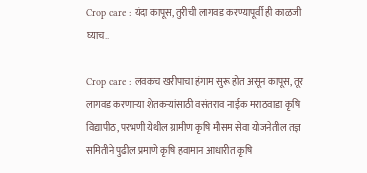Crop care : यंदा कापूस, तुरीची लागवड करण्यापूर्वी ही काळजी घ्याच..

Crop care : लवकच खरीपाचा हंगाम सुरू होत असून कापूस, तूर लागवड करणाऱ्या शेतकऱ्यांसाठी वसंतराव नाईक मराठवाडा कृषि विद्यापीठ, परभणी येथील ग्रामीण कृषि मौसम सेवा योजनेतील तज्ञ समितीने पुढील प्रमाणे कृषि हवामान आधारीत कृषि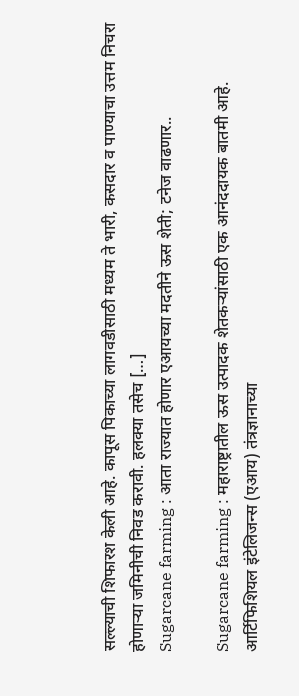सल्ल्याची शिफारश केली आहे. कापूस पिकाच्या लागवडीसाठी मध्यम ते भारी, कसदार व पाण्याचा उत्तम निचरा होणाऱ्या जमिनीची निवड करावी. हलक्या तसेच […]
Sugarcane farming : आता राज्यात होणार एआयच्या मदतीने ऊस शेती; टनेज वाढणार..

Sugarcane farming : महाराष्ट्रातील ऊस उत्पादक शेतकऱ्यांसाठी एक आनंददायक बातमी आहे. आर्टिफिशियल इंटेलिजन्स (एआय) तंत्रज्ञानाच्या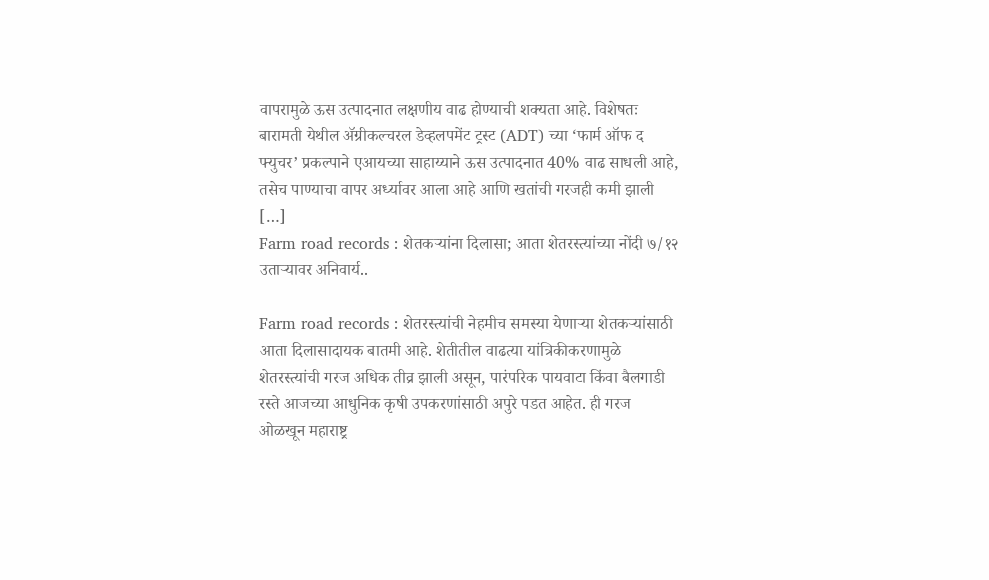वापरामुळे ऊस उत्पादनात लक्षणीय वाढ होण्याची शक्यता आहे. विशेषतः बारामती येथील ॲग्रीकल्चरल डेव्हलपमेंट ट्रस्ट (ADT) च्या ‘फार्म ऑफ द फ्युचर’ प्रकल्पाने एआयच्या साहाय्याने ऊस उत्पादनात 40% वाढ साधली आहे, तसेच पाण्याचा वापर अर्ध्यावर आला आहे आणि खतांची गरजही कमी झाली […]
Farm road records : शेतकऱ्यांना दिलासा; आता शेतरस्त्यांच्या नोंदी ७/१२ उताऱ्यावर अनिवार्य..

Farm road records : शेतरस्त्यांची नेहमीच समस्या येणाऱ्या शेतकऱ्यांसाठी आता दिलासादायक बातमी आहे. शेतीतील वाढत्या यांत्रिकीकरणामुळे शेतरस्त्यांची गरज अधिक तीव्र झाली असून, पारंपरिक पायवाटा किंवा बैलगाडी रस्ते आजच्या आधुनिक कृषी उपकरणांसाठी अपुरे पडत आहेत. ही गरज ओळखून महाराष्ट्र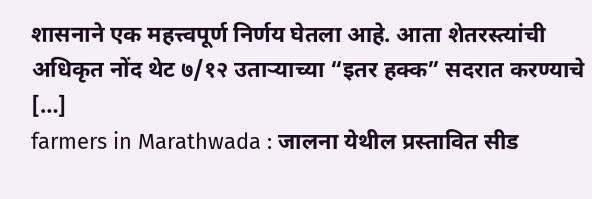शासनाने एक महत्त्वपूर्ण निर्णय घेतला आहे. आता शेतरस्त्यांची अधिकृत नोंद थेट ७/१२ उताऱ्याच्या “इतर हक्क” सदरात करण्याचे […]
farmers in Marathwada : जालना येथील प्रस्तावित सीड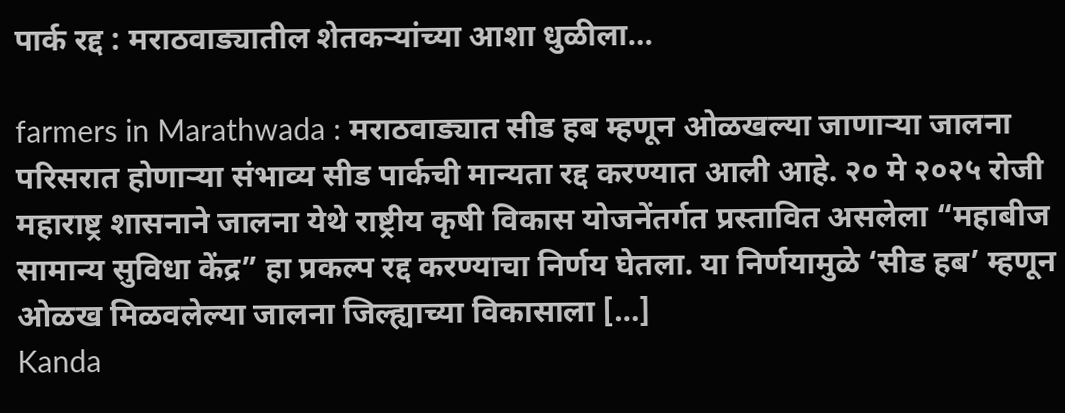पार्क रद्द : मराठवाड्यातील शेतकऱ्यांच्या आशा धुळीला…

farmers in Marathwada : मराठवाड्यात सीड हब म्हणून ओळखल्या जाणाऱ्या जालना परिसरात होणाऱ्या संभाव्य सीड पार्कची मान्यता रद्द करण्यात आली आहे. २० मे २०२५ रोजी महाराष्ट्र शासनाने जालना येथे राष्ट्रीय कृषी विकास योजनेंतर्गत प्रस्तावित असलेला “महाबीज सामान्य सुविधा केंद्र” हा प्रकल्प रद्द करण्याचा निर्णय घेतला. या निर्णयामुळे ‘सीड हब’ म्हणून ओळख मिळवलेल्या जालना जिल्ह्याच्या विकासाला […]
Kanda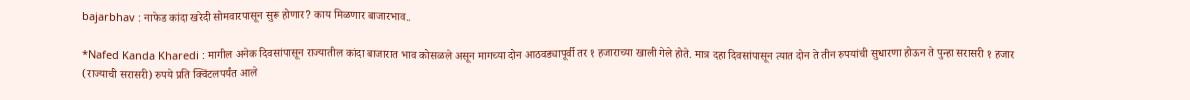bajarbhav : नाफेड कांदा खरेदी सोमवारपासून सुरू होणार? काय मिळणार बाजारभाव..

*Nafed Kanda Kharedi : मागील अनेक दिवसांपासून राज्यातील कांदा बाजारात भाव कोसळले असून मागच्या दोन आठवड्यापूर्वी तर १ हजाराच्या खाली गेले होते. मात्र दहा दिवसांपासून त्यात दोन ते तीन रुपयांची सुधारणा होऊन ते पुन्हा सरासरी १ हजार (राज्याची सरासरी) रुपये प्रति क्विंटलपर्यंत आले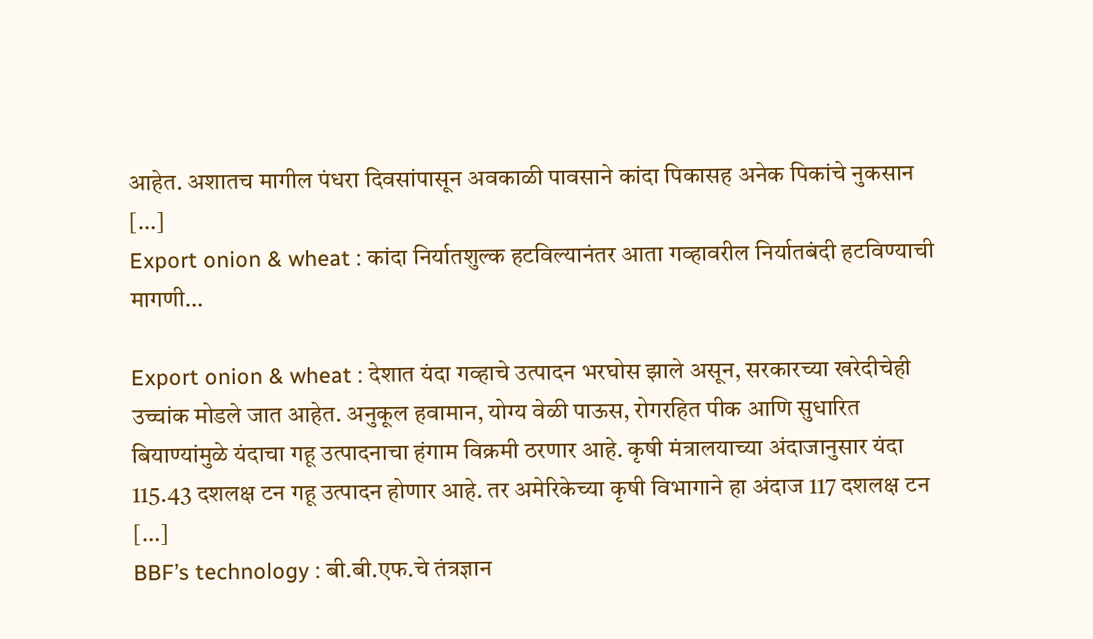आहेत. अशातच मागील पंधरा दिवसांपासून अवकाळी पावसाने कांदा पिकासह अनेक पिकांचे नुकसान […]
Export onion & wheat : कांदा निर्यातशुल्क हटविल्यानंतर आता गव्हावरील निर्यातबंदी हटविण्याची मागणी…

Export onion & wheat : देशात यंदा गव्हाचे उत्पादन भरघोस झाले असून, सरकारच्या खरेदीचेही उच्चांक मोडले जात आहेत. अनुकूल हवामान, योग्य वेळी पाऊस, रोगरहित पीक आणि सुधारित बियाण्यांमुळे यंदाचा गहू उत्पादनाचा हंगाम विक्रमी ठरणार आहे. कृषी मंत्रालयाच्या अंदाजानुसार यंदा 115.43 दशलक्ष टन गहू उत्पादन होणार आहे. तर अमेरिकेच्या कृषी विभागाने हा अंदाज 117 दशलक्ष टन […]
BBF’s technology : बी.बी.एफ.चे तंत्रज्ञान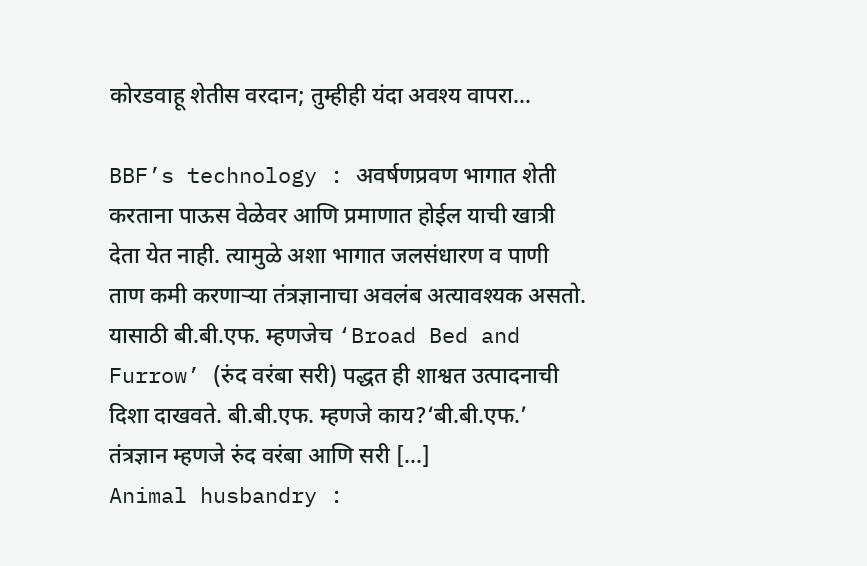कोरडवाहू शेतीस वरदान; तुम्हीही यंदा अवश्य वापरा…

BBF’s technology : अवर्षणप्रवण भागात शेती करताना पाऊस वेळेवर आणि प्रमाणात होईल याची खात्री देता येत नाही. त्यामुळे अशा भागात जलसंधारण व पाणी ताण कमी करणाऱ्या तंत्रज्ञानाचा अवलंब अत्यावश्यक असतो. यासाठी बी.बी.एफ. म्हणजेच ‘Broad Bed and Furrow’ (रुंद वरंबा सरी) पद्धत ही शाश्वत उत्पादनाची दिशा दाखवते. बी.बी.एफ. म्हणजे काय?‘बी.बी.एफ.’ तंत्रज्ञान म्हणजे रुंद वरंबा आणि सरी […]
Animal husbandry :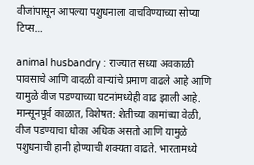वीजांपासून आपल्या पशुधनाला वाचविण्याच्या सोप्या टिप्स…

animal husbandry : राज्यात सध्या अवकाळी पावसाचे आणि वादळी वाऱ्यांचे प्रमाण वाढले आहे आणि यामुळे वीज पडण्याच्या घटनांमध्येही वाढ झाली आहे. मान्सूनपूर्व काळात, विशेषत: शेतीच्या कामांच्या वेळी, वीज पडण्याचा धोका अधिक असतो आणि यामुळे पशुधनाची हानी होण्याची शक्यता वाढते. भारतामध्ये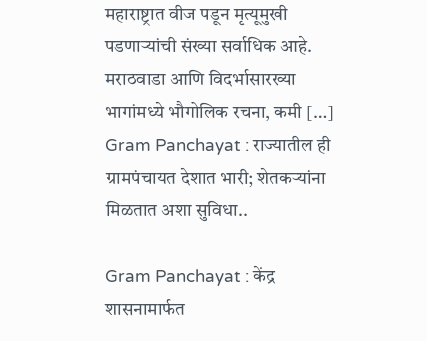महाराष्ट्रात वीज पडून मृत्यूमुखी पडणाऱ्यांची संख्या सर्वाधिक आहे. मराठवाडा आणि विदर्भासारख्या भागांमध्ये भौगोलिक रचना, कमी […]
Gram Panchayat : राज्यातील ही ग्रामपंचायत देशात भारी; शेतकऱ्यांना मिळतात अशा सुविधा..

Gram Panchayat : केंद्र शासनामार्फत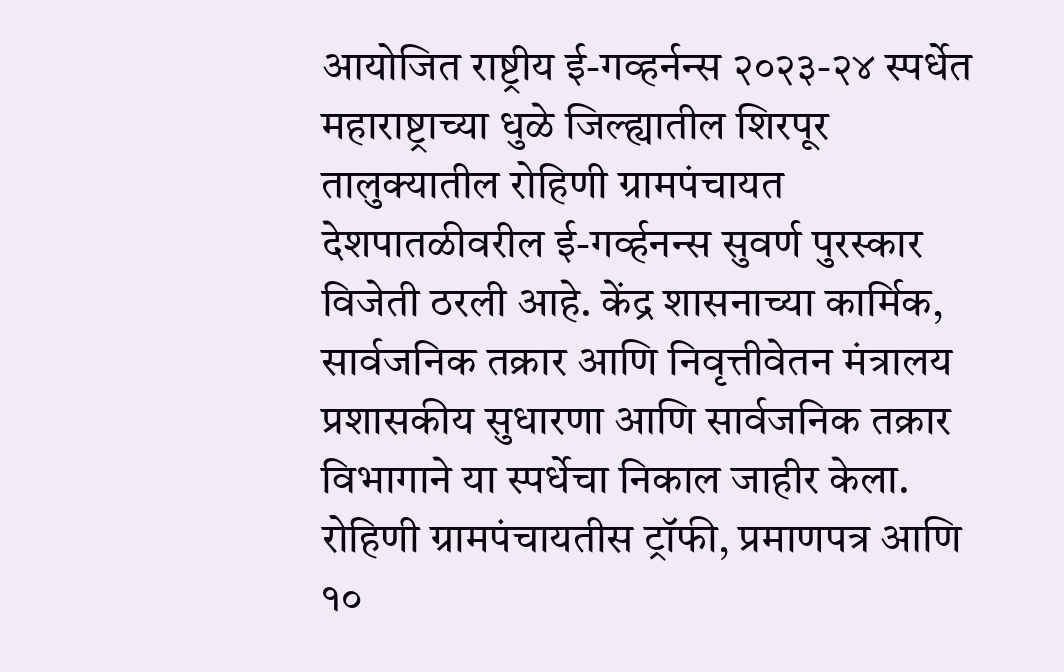आयोजित राष्ट्रीय ई-गव्हर्नन्स २०२३-२४ स्पर्धेत महाराष्ट्राच्या धुळे जिल्ह्यातील शिरपूर तालुक्यातील रोहिणी ग्रामपंचायत देशपातळीवरील ई-गर्व्हनन्स सुवर्ण पुरस्कार विजेती ठरली आहे. केंद्र शासनाच्या कार्मिक, सार्वजनिक तक्रार आणि निवृत्तीवेतन मंत्रालय प्रशासकीय सुधारणा आणि सार्वजनिक तक्रार विभागाने या स्पर्धेचा निकाल जाहीर केला. रोहिणी ग्रामपंचायतीस ट्रॉफी, प्रमाणपत्र आणि १०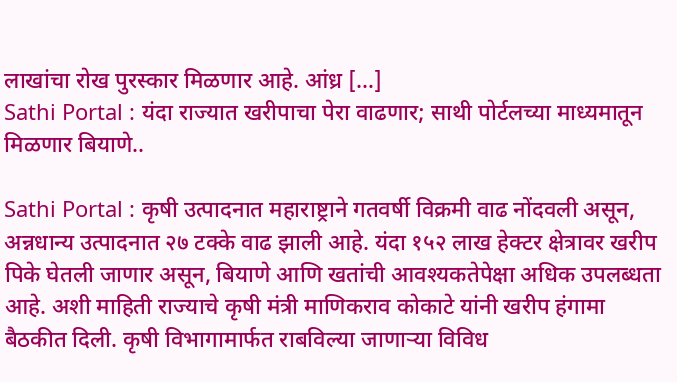लाखांचा रोख पुरस्कार मिळणार आहे. आंध्र […]
Sathi Portal : यंदा राज्यात खरीपाचा पेरा वाढणार; साथी पोर्टलच्या माध्यमातून मिळणार बियाणे..

Sathi Portal : कृषी उत्पादनात महाराष्ट्राने गतवर्षी विक्रमी वाढ नोंदवली असून, अन्नधान्य उत्पादनात २७ टक्के वाढ झाली आहे. यंदा १५२ लाख हेक्टर क्षेत्रावर खरीप पिके घेतली जाणार असून, बियाणे आणि खतांची आवश्यकतेपेक्षा अधिक उपलब्धता आहे. अशी माहिती राज्याचे कृषी मंत्री माणिकराव कोकाटे यांनी खरीप हंगामा बैठकीत दिली. कृषी विभागामार्फत राबविल्या जाणाऱ्या विविध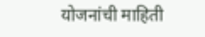योजनांची माहिती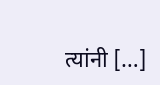त्यांनी […]